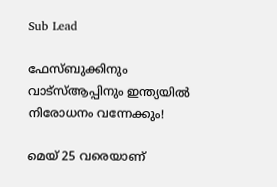Sub Lead

ഫേസ്ബുക്കിനും വാട്‌സ്ആപ്പിനും ഇന്ത്യയില്‍ നിരോധനം വന്നേക്കും!

മെയ് 25 വരെയാണ്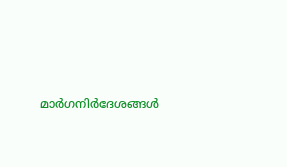മാര്‍ഗനിര്‍ദേശങ്ങള്‍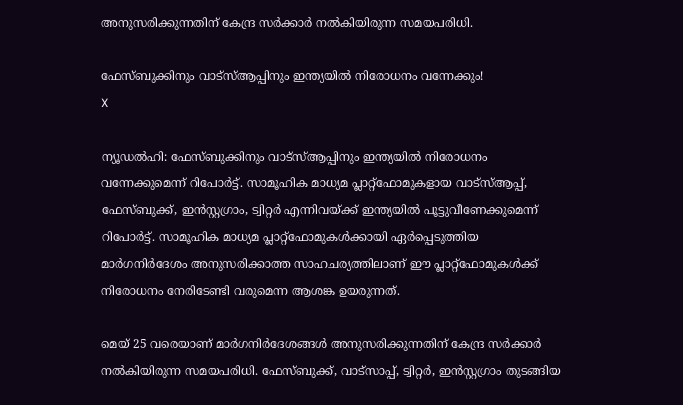അനുസരിക്കുന്നതിന് കേന്ദ്ര സർക്കാർ നല്‍കിയിരുന്ന സമയപരിധി.

ഫേസ്ബുക്കിനും വാട്‌സ്ആപ്പിനും ഇന്ത്യയില്‍ നിരോധനം വന്നേക്കും!
X

ന്യൂഡൽഹി: ഫേസ്ബുക്കിനും വാട്‌സ്ആപ്പിനും ഇന്ത്യയില്‍ നിരോധനം വന്നേക്കുമെന്ന് റിപോർട്ട്. സാമൂഹിക മാധ്യമ പ്ലാറ്റ്‌ഫോമുകളായ വാട്‌സ്ആപ്പ്, ഫേസ്ബുക്ക്, ഇന്‍സ്റ്റഗ്രാം, ട്വിറ്റര്‍ എന്നിവയ്ക്ക് ഇന്ത്യയില്‍ പൂട്ടുവീണേക്കുമെന്ന് റിപോര്‍ട്ട്. സാമൂഹിക മാധ്യമ പ്ലാറ്റ്‌ഫോമുകള്‍ക്കായി ഏര്‍പ്പെടുത്തിയ മാര്‍ഗനിര്‍ദേശം അനുസരിക്കാത്ത സാഹചര്യത്തിലാണ് ഈ പ്ലാറ്റ്‌ഫോമുകള്‍ക്ക് നിരോധനം നേരിടേണ്ടി വരുമെന്ന ആശങ്ക ഉയരുന്നത്.

മെയ് 25 വരെയാണ് മാര്‍ഗനിര്‍ദേശങ്ങള്‍ അനുസരിക്കുന്നതിന് കേന്ദ്ര സർക്കാർ നല്‍കിയിരുന്ന സമയപരിധി. ഫേസ്ബുക്ക്, വാട്‌സാപ്പ്, ട്വിറ്റര്‍, ഇന്‍സ്റ്റഗ്രാം തുടങ്ങിയ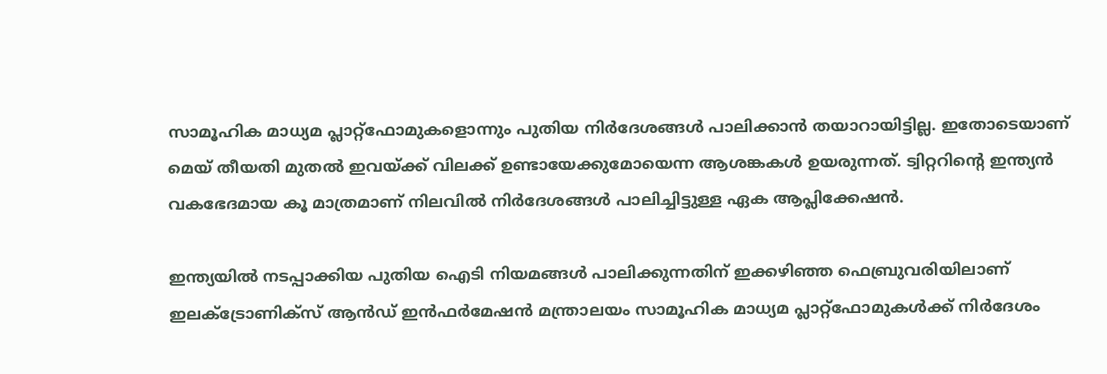സാമൂഹിക മാധ്യമ പ്ലാറ്റ്‌ഫോമുകളൊന്നും പുതിയ നിര്‍ദേശങ്ങള്‍ പാലിക്കാന്‍ തയാറായിട്ടില്ല. ഇതോടെയാണ് മെയ് തീയതി മുതല്‍ ഇവയ്ക്ക് വിലക്ക് ഉണ്ടായേക്കുമോയെന്ന ആശങ്കകള്‍ ഉയരുന്നത്. ട്വിറ്ററിന്റെ ഇന്ത്യന്‍ വകഭേദമായ കൂ മാത്രമാണ് നിലവില്‍ നിര്‍ദേശങ്ങള്‍ പാലിച്ചിട്ടുള്ള ഏക ആപ്ലിക്കേഷന്‍.

ഇന്ത്യയില്‍ നടപ്പാക്കിയ പുതിയ ഐടി നിയമങ്ങള്‍ പാലിക്കുന്നതിന് ഇക്കഴിഞ്ഞ ഫെബ്രുവരിയിലാണ് ഇലക്ട്രോണിക്‌സ് ആന്‍ഡ് ഇന്‍ഫര്‍മേഷന്‍ മന്ത്രാലയം സാമൂഹിക മാധ്യമ പ്ലാറ്റ്‌ഫോമുകള്‍ക്ക് നിര്‍ദേശം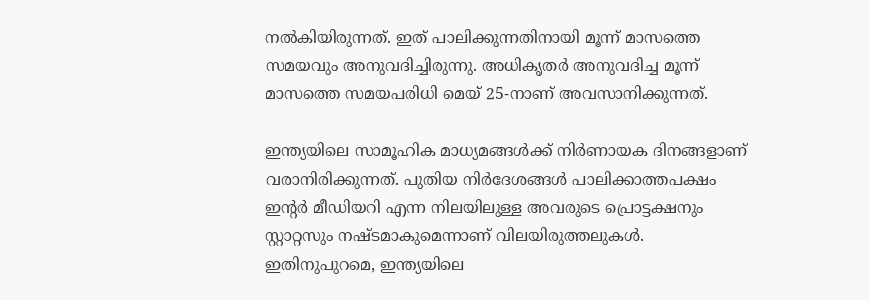നല്‍കിയിരുന്നത്. ഇത് പാലിക്കുന്നതിനായി മൂന്ന് മാസത്തെ സമയവും അനുവദിച്ചിരുന്നു. അധികൃതര്‍ അനുവദിച്ച മൂന്ന് മാസത്തെ സമയപരിധി മെയ് 25-നാണ് അവസാനിക്കുന്നത്.

ഇന്ത്യയിലെ സാമൂഹിക മാധ്യമങ്ങള്‍ക്ക് നിര്‍ണായക ദിനങ്ങളാണ് വരാനിരിക്കുന്നത്. പുതിയ നിര്‍ദേശങ്ങള്‍ പാലിക്കാത്തപക്ഷം ഇന്റര്‍ മീഡിയറി എന്ന നിലയിലുള്ള അവരുടെ പ്രൊട്ടക്ഷനും സ്റ്റാറ്റസും നഷ്ടമാകുമെന്നാണ് വിലയിരുത്തലുകള്‍. ഇതിനുപുറമെ, ഇന്ത്യയിലെ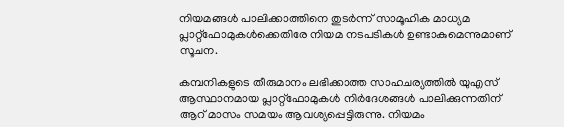നിയമങ്ങള്‍ പാലിക്കാത്തിനെ തുടര്‍ന്ന് സാമൂഹിക മാധ്യമ പ്ലാറ്റ്‌ഫോമുകള്‍ക്കെതിരേ നിയമ നടപടികള്‍ ഉണ്ടാകുമെന്നുമാണ് സൂചന.

കമ്പനികളുടെ തീരുമാനം ലഭിക്കാത്ത സാഹചര്യത്തില്‍ യുഎസ് ആസ്ഥാനമായ പ്ലാറ്റ്‌ഫോമുകള്‍ നിര്‍ദേശങ്ങള്‍ പാലിക്കുന്നതിന് ആറ് മാസം സമയം ആവശ്യപ്പെട്ടിരുന്നു. നിയമം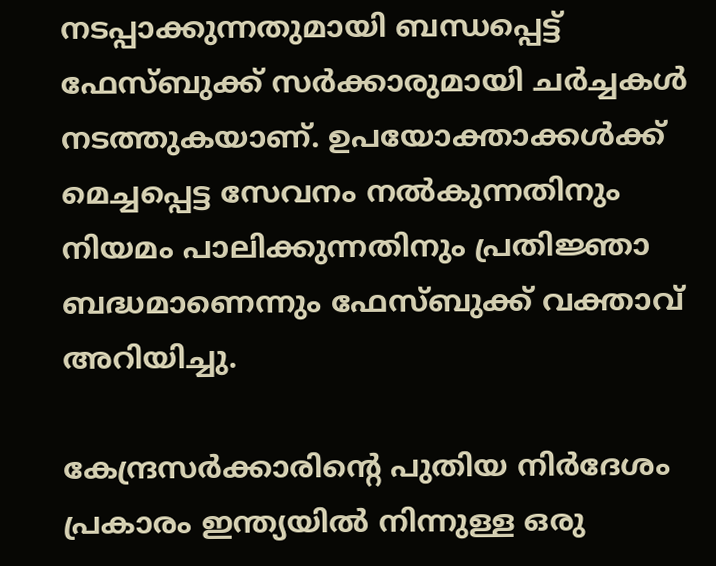നടപ്പാക്കുന്നതുമായി ബന്ധപ്പെട്ട് ഫേസ്ബുക്ക് സര്‍ക്കാരുമായി ചര്‍ച്ചകള്‍ നടത്തുകയാണ്. ഉപയോക്താക്കള്‍ക്ക് മെച്ചപ്പെട്ട സേവനം നല്‍കുന്നതിനും നിയമം പാലിക്കുന്നതിനും പ്രതിജ്ഞാ ബദ്ധമാണെന്നും ഫേസ്ബുക്ക് വക്താവ് അറിയിച്ചു.

കേന്ദ്രസർക്കാരിന്റെ പുതിയ നിർദേശം പ്രകാരം ഇന്ത്യയിൽ നിന്നുള്ള ഒരു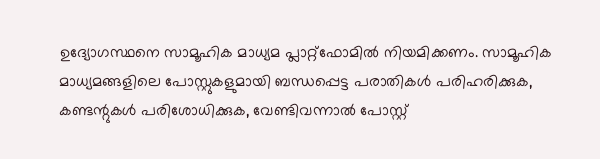ഉദ്യോഗസ്ഥനെ സാമൂഹിക മാധ്യമ പ്ലാറ്റ്ഫോമിൽ നിയമിക്കണം. സാമൂഹിക മാധ്യമങ്ങളിലെ പോസ്റ്റുകളുമായി ബന്ധപ്പെട്ട പരാതികൾ പരിഹരിക്കുക, കണ്ടന്റുകൾ പരിശോധിക്കുക, വേണ്ടിവന്നാൽ പോസ്റ്റ്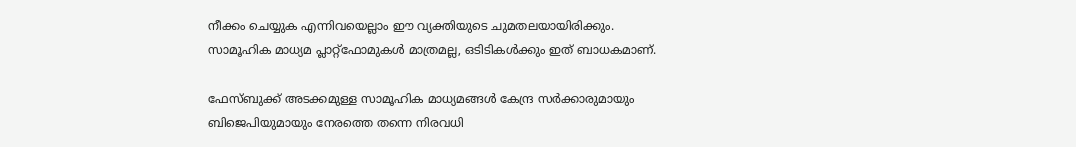നീക്കം ചെയ്യുക എന്നിവയെല്ലാം ഈ വ്യക്തിയുടെ ചുമതലയായിരിക്കും. സാമൂഹിക മാധ്യമ പ്ലാറ്റ്ഫോമുകൾ മാത്രമല്ല, ഒടിടികൾക്കും ഇത് ബാധകമാണ്.

ഫേസ്ബുക്ക് അടക്കമുള്ള സാമൂഹിക മാധ്യമങ്ങൾ കേന്ദ്ര സർക്കാരുമായും ബിജെപിയുമായും നേരത്തെ തന്നെ നിരവധി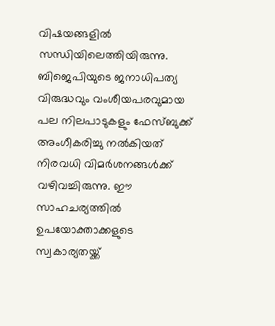വിഷയങ്ങളിൽ സന്ധിയിലെത്തിയിരുന്നു. ബിജെപിയുടെ ജനാധിപത്യ വിരുദ്ധവും വംശീയപരവുമായ പല നിലപാടുകളും ഫേസ്ബുക്ക് അംഗീകരിച്ചു നൽകിയത് നിരവധി വിമർശനങ്ങൾക്ക് വഴിവച്ചിരുന്നു. ഈ സാഹചര്യത്തിൽ ഉപയോക്താക്കളുടെ സ്വകാര്യതയ്ക്ക്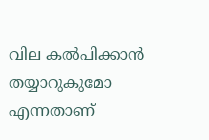വില കൽപിക്കാൻ തയ്യാറുകുമോ എന്നതാണ്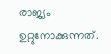രാജ്യം ഉറ്റുനോക്കുന്നത്.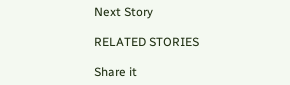Next Story

RELATED STORIES

Share it